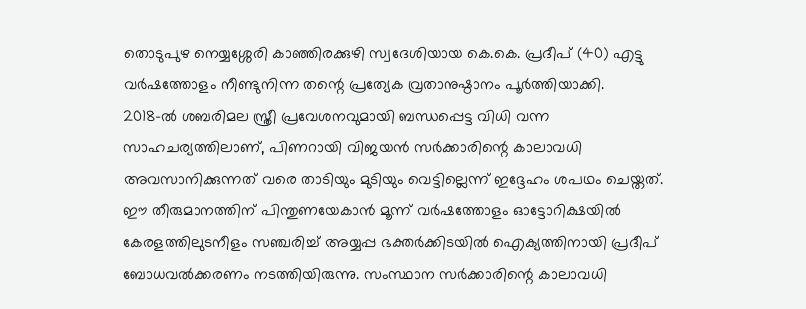തൊടുപുഴ നെയ്യശ്ശേരി കാഞ്ഞിരക്കുഴി സ്വദേശിയായ കെ.കെ. പ്രദീപ് (40) എട്ടു വർഷത്തോളം നീണ്ടുനിന്ന തന്റെ പ്രത്യേക വ്രതാനുഷ്ഠാനം പൂർത്തിയാക്കി.
2018-ൽ ശബരിമല സ്ത്രീ പ്രവേശനവുമായി ബന്ധപ്പെട്ട വിധി വന്ന സാഹചര്യത്തിലാണ്, പിണറായി വിജയൻ സർക്കാരിന്റെ കാലാവധി അവസാനിക്കുന്നത് വരെ താടിയും മുടിയും വെട്ടില്ലെന്ന് ഇദ്ദേഹം ശപഥം ചെയ്തത്.
ഈ തീരുമാനത്തിന് പിന്തുണയേകാൻ മൂന്ന് വർഷത്തോളം ഓട്ടോറിക്ഷയിൽ കേരളത്തിലുടനീളം സഞ്ചരിച്ച് അയ്യപ്പ ഭക്തർക്കിടയിൽ ഐക്യത്തിനായി പ്രദീപ് ബോധവൽക്കരണം നടത്തിയിരുന്നു. സംസ്ഥാന സർക്കാരിന്റെ കാലാവധി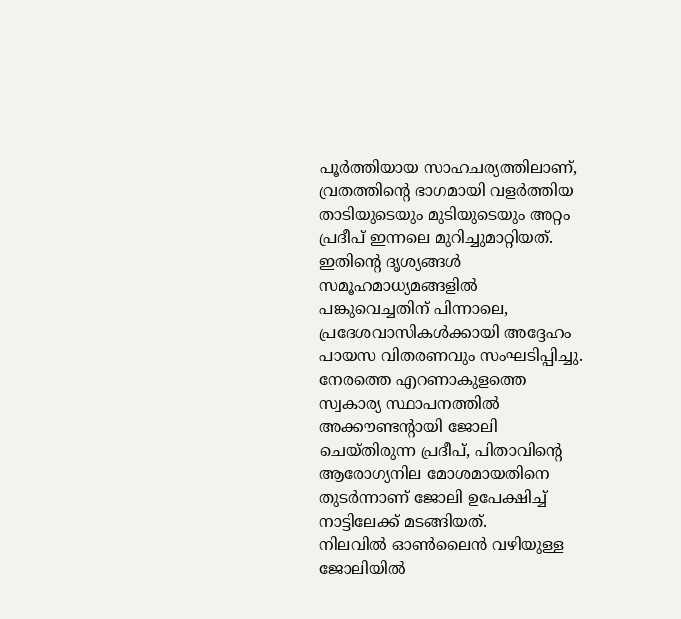പൂർത്തിയായ സാഹചര്യത്തിലാണ്, വ്രതത്തിന്റെ ഭാഗമായി വളർത്തിയ താടിയുടെയും മുടിയുടെയും അറ്റം പ്രദീപ് ഇന്നലെ മുറിച്ചുമാറ്റിയത്.
ഇതിന്റെ ദൃശ്യങ്ങൾ സമൂഹമാധ്യമങ്ങളിൽ പങ്കുവെച്ചതിന് പിന്നാലെ, പ്രദേശവാസികൾക്കായി അദ്ദേഹം പായസ വിതരണവും സംഘടിപ്പിച്ചു. നേരത്തെ എറണാകുളത്തെ സ്വകാര്യ സ്ഥാപനത്തിൽ അക്കൗണ്ടന്റായി ജോലി ചെയ്തിരുന്ന പ്രദീപ്, പിതാവിന്റെ ആരോഗ്യനില മോശമായതിനെ തുടർന്നാണ് ജോലി ഉപേക്ഷിച്ച് നാട്ടിലേക്ക് മടങ്ങിയത്.
നിലവിൽ ഓൺലൈൻ വഴിയുള്ള ജോലിയിൽ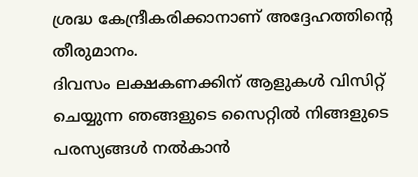ശ്രദ്ധ കേന്ദ്രീകരിക്കാനാണ് അദ്ദേഹത്തിന്റെ തീരുമാനം.
ദിവസം ലക്ഷകണക്കിന് ആളുകൾ വിസിറ്റ് ചെയ്യുന്ന ഞങ്ങളുടെ സൈറ്റിൽ നിങ്ങളുടെ പരസ്യങ്ങൾ നൽകാൻ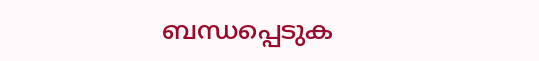ബന്ധപ്പെടുക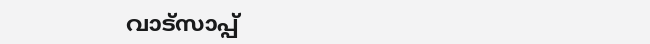വാട്സാപ്പ്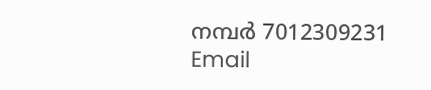നമ്പർ 7012309231 Email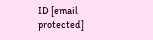ID [email protected]